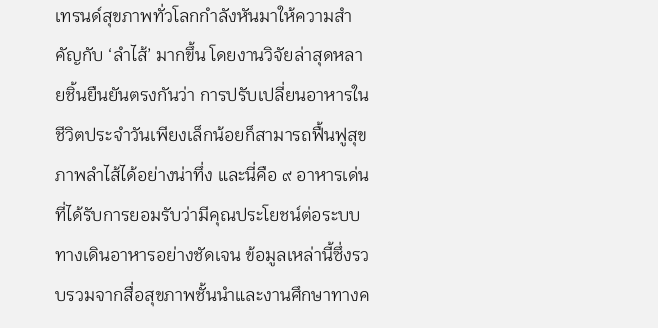เทรนด์สุขภาพทั่วโลกกำลังหันมาให้ความสำคัญกับ ‘ลำไส้’ มากขึ้น โดยงานวิจัยล่าสุดหลายชิ้นยืนยันตรงกันว่า การปรับเปลี่ยนอาหารในชีวิตประจำวันเพียงเล็กน้อยก็สามารถฟื้นฟูสุขภาพลำไส้ได้อย่างน่าทึ่ง และนี่คือ ๙ อาหารเด่นที่ได้รับการยอมรับว่ามีคุณประโยชน์ต่อระบบทางเดินอาหารอย่างชัดเจน ข้อมูลเหล่านี้ซึ่งรวบรวมจากสื่อสุขภาพชั้นนำและงานศึกษาทางค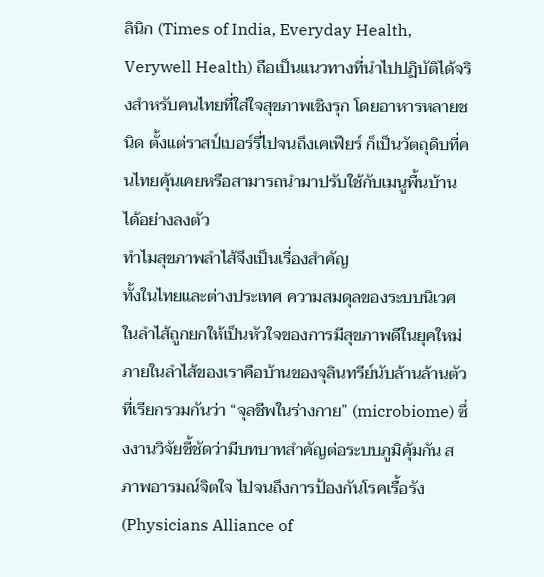ลินิก (Times of India, Everyday Health, Verywell Health) ถือเป็นแนวทางที่นำไปปฏิบัติได้จริงสำหรับคนไทยที่ใส่ใจสุขภาพเชิงรุก โดยอาหารหลายชนิด ตั้งแต่ราสป์เบอร์รี่ไปจนถึงเคเฟียร์ ก็เป็นวัตถุดิบที่คนไทยคุ้นเคยหรือสามารถนำมาปรับใช้กับเมนูพื้นบ้านได้อย่างลงตัว
ทำไมสุขภาพลำไส้จึงเป็นเรื่องสำคัญ
ทั้งในไทยและต่างประเทศ ความสมดุลของระบบนิเวศในลำไส้ถูกยกให้เป็นหัวใจของการมีสุขภาพดีในยุคใหม่ ภายในลำไส้ของเราคือบ้านของจุลินทรีย์นับล้านล้านตัว ที่เรียกรวมกันว่า “จุลชีพในร่างกาย” (microbiome) ซึ่งงานวิจัยชี้ชัดว่ามีบทบาทสำคัญต่อระบบภูมิคุ้มกัน สภาพอารมณ์จิตใจ ไปจนถึงการป้องกันโรคเรื้อรัง (Physicians Alliance of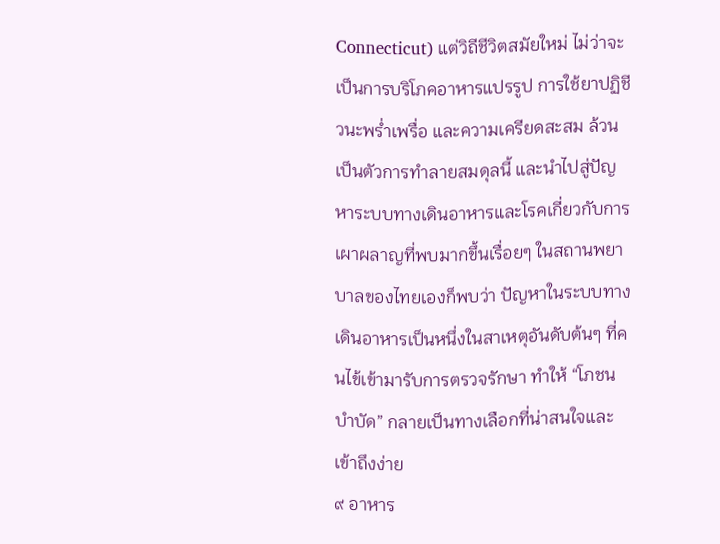Connecticut) แต่วิถีชีวิตสมัยใหม่ ไม่ว่าจะเป็นการบริโภคอาหารแปรรูป การใช้ยาปฏิชีวนะพร่ำเพรื่อ และความเครียดสะสม ล้วนเป็นตัวการทำลายสมดุลนี้ และนำไปสู่ปัญหาระบบทางเดินอาหารและโรคเกี่ยวกับการเผาผลาญที่พบมากขึ้นเรื่อยๆ ในสถานพยาบาลของไทยเองก็พบว่า ปัญหาในระบบทางเดินอาหารเป็นหนึ่งในสาเหตุอันดับต้นๆ ที่คนไข้เข้ามารับการตรวจรักษา ทำให้ “โภชนบำบัด” กลายเป็นทางเลือกที่น่าสนใจและเข้าถึงง่าย
๙ อาหาร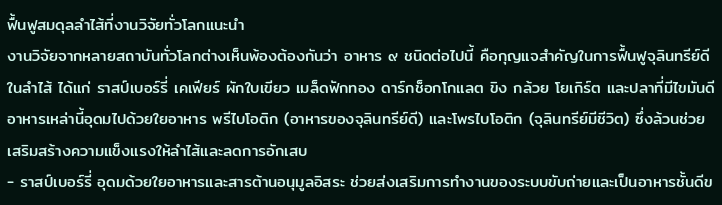ฟื้นฟูสมดุลลำไส้ที่งานวิจัยทั่วโลกแนะนำ
งานวิจัยจากหลายสถาบันทั่วโลกต่างเห็นพ้องต้องกันว่า อาหาร ๙ ชนิดต่อไปนี้ คือกุญแจสำคัญในการฟื้นฟูจุลินทรีย์ดีในลำไส้ ได้แก่ ราสป์เบอร์รี่ เคเฟียร์ ผักใบเขียว เมล็ดฟักทอง ดาร์กช็อกโกแลต ขิง กล้วย โยเกิร์ต และปลาที่มีไขมันดี อาหารเหล่านี้อุดมไปด้วยใยอาหาร พรีไบโอติก (อาหารของจุลินทรีย์ดี) และโพรไบโอติก (จุลินทรีย์มีชีวิต) ซึ่งล้วนช่วยเสริมสร้างความแข็งแรงให้ลำไส้และลดการอักเสบ
- ราสป์เบอร์รี่ อุดมด้วยใยอาหารและสารต้านอนุมูลอิสระ ช่วยส่งเสริมการทำงานของระบบขับถ่ายและเป็นอาหารชั้นดีข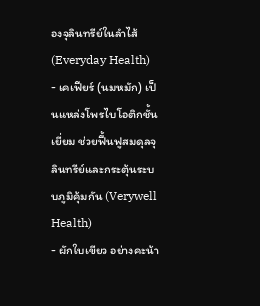องจุลินทรีย์ในลำไส้ (Everyday Health)
- เคเฟียร์ (นมหมัก) เป็นแหล่งโพรไบโอติกชั้นเยี่ยม ช่วยฟื้นฟูสมดุลจุลินทรีย์และกระตุ้นระบบภูมิคุ้มกัน (Verywell Health)
- ผักใบเขียว อย่างคะน้า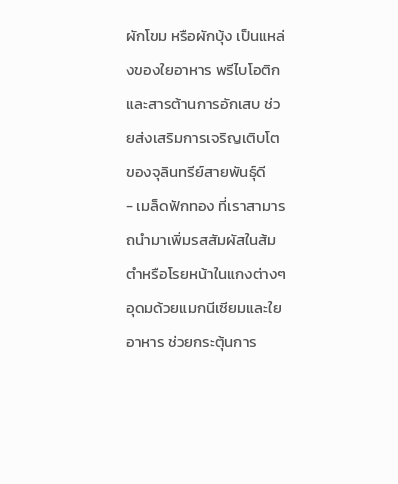ผักโขม หรือผักบุ้ง เป็นแหล่งของใยอาหาร พรีไบโอติก และสารต้านการอักเสบ ช่วยส่งเสริมการเจริญเติบโตของจุลินทรีย์สายพันธุ์ดี
- เมล็ดฟักทอง ที่เราสามารถนำมาเพิ่มรสสัมผัสในส้มตำหรือโรยหน้าในแกงต่างๆ อุดมด้วยแมกนีเซียมและใยอาหาร ช่วยกระตุ้นการ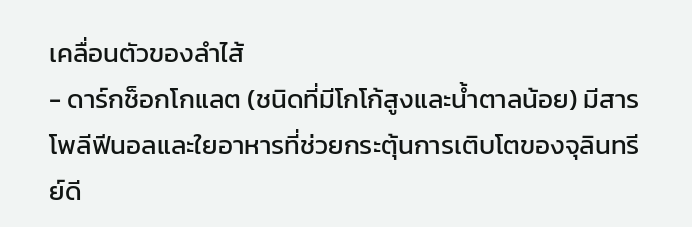เคลื่อนตัวของลำไส้
- ดาร์กช็อกโกแลต (ชนิดที่มีโกโก้สูงและน้ำตาลน้อย) มีสารโพลีฟีนอลและใยอาหารที่ช่วยกระตุ้นการเติบโตของจุลินทรีย์ดี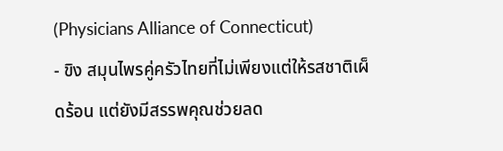(Physicians Alliance of Connecticut)
- ขิง สมุนไพรคู่ครัวไทยที่ไม่เพียงแต่ให้รสชาติเผ็ดร้อน แต่ยังมีสรรพคุณช่วยลด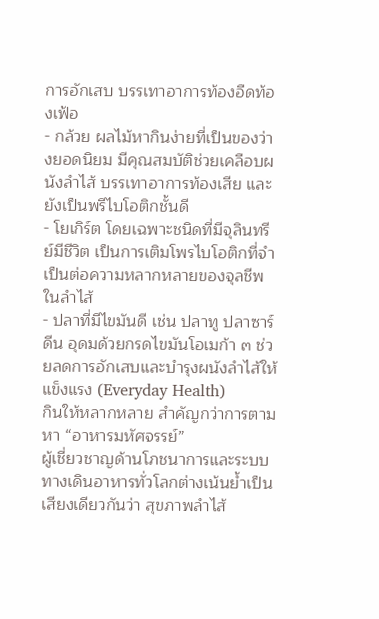การอักเสบ บรรเทาอาการท้องอืดท้องเฟ้อ
- กล้วย ผลไม้หากินง่ายที่เป็นของว่างยอดนิยม มีคุณสมบัติช่วยเคลือบผนังลำไส้ บรรเทาอาการท้องเสีย และยังเป็นพรีไบโอติกชั้นดี
- โยเกิร์ต โดยเฉพาะชนิดที่มีจุลินทรีย์มีชีวิต เป็นการเติมโพรไบโอติกที่จำเป็นต่อความหลากหลายของจุลชีพในลำไส้
- ปลาที่มีไขมันดี เช่น ปลาทู ปลาซาร์ดีน อุดมด้วยกรดไขมันโอเมก้า ๓ ช่วยลดการอักเสบและบำรุงผนังลำไส้ให้แข็งแรง (Everyday Health)
กินให้หลากหลาย สำคัญกว่าการตามหา “อาหารมหัศจรรย์”
ผู้เชี่ยวชาญด้านโภชนาการและระบบทางเดินอาหารทั่วโลกต่างเน้นย้ำเป็นเสียงเดียวกันว่า สุขภาพลำไส้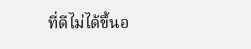ที่ดีไม่ได้ขึ้นอ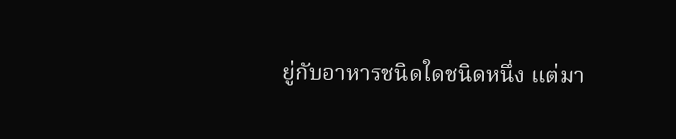ยู่กับอาหารชนิดใดชนิดหนึ่ง แต่มา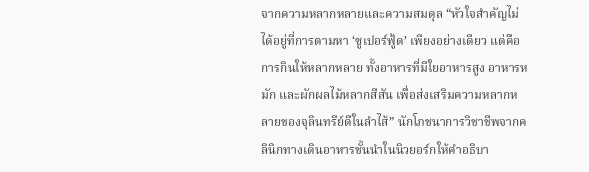จากความหลากหลายและความสมดุล “หัวใจสำคัญไม่ได้อยู่ที่การตามหา ‘ซูเปอร์ฟู้ด’ เพียงอย่างเดียว แต่คือการกินให้หลากหลาย ทั้งอาหารที่มีใยอาหารสูง อาหารหมัก และผักผลไม้หลากสีสัน เพื่อส่งเสริมความหลากหลายของจุลินทรีย์ดีในลำไส้” นักโภชนาการวิชาชีพจากคลินิกทางเดินอาหารชั้นนำในนิวยอร์กให้คำอธิบา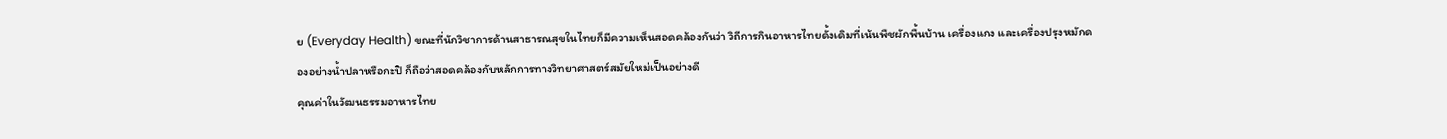ย (Everyday Health) ขณะที่นักวิชาการด้านสาธารณสุขในไทยก็มีความเห็นสอดคล้องกันว่า วิถีการกินอาหารไทยดั้งเดิมที่เน้นพืชผักพื้นบ้าน เครื่องแกง และเครื่องปรุงหมักดองอย่างน้ำปลาหรือกะปิ ก็ถือว่าสอดคล้องกับหลักการทางวิทยาศาสตร์สมัยใหม่เป็นอย่างดี
คุณค่าในวัฒนธรรมอาหารไทย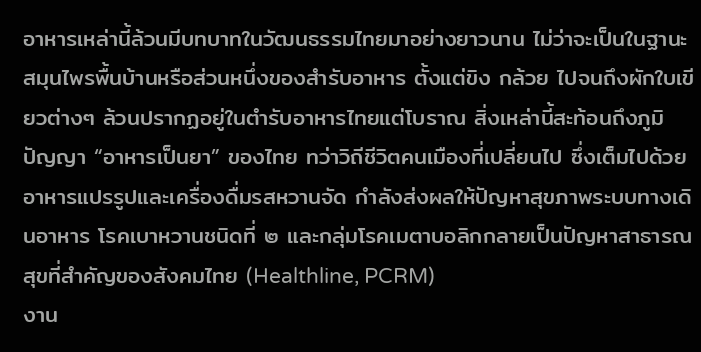อาหารเหล่านี้ล้วนมีบทบาทในวัฒนธรรมไทยมาอย่างยาวนาน ไม่ว่าจะเป็นในฐานะสมุนไพรพื้นบ้านหรือส่วนหนึ่งของสำรับอาหาร ตั้งแต่ขิง กล้วย ไปจนถึงผักใบเขียวต่างๆ ล้วนปรากฏอยู่ในตำรับอาหารไทยแต่โบราณ สิ่งเหล่านี้สะท้อนถึงภูมิปัญญา “อาหารเป็นยา” ของไทย ทว่าวิถีชีวิตคนเมืองที่เปลี่ยนไป ซึ่งเต็มไปด้วยอาหารแปรรูปและเครื่องดื่มรสหวานจัด กำลังส่งผลให้ปัญหาสุขภาพระบบทางเดินอาหาร โรคเบาหวานชนิดที่ ๒ และกลุ่มโรคเมตาบอลิกกลายเป็นปัญหาสาธารณสุขที่สำคัญของสังคมไทย (Healthline, PCRM)
งาน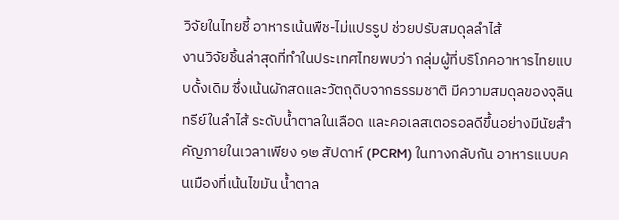วิจัยในไทยชี้ อาหารเน้นพืช-ไม่แปรรูป ช่วยปรับสมดุลลำไส้
งานวิจัยชิ้นล่าสุดที่ทำในประเทศไทยพบว่า กลุ่มผู้ที่บริโภคอาหารไทยแบบดั้งเดิม ซึ่งเน้นผักสดและวัตถุดิบจากธรรมชาติ มีความสมดุลของจุลินทรีย์ในลำไส้ ระดับน้ำตาลในเลือด และคอเลสเตอรอลดีขึ้นอย่างมีนัยสำคัญภายในเวลาเพียง ๑๒ สัปดาห์ (PCRM) ในทางกลับกัน อาหารแบบคนเมืองที่เน้นไขมัน น้ำตาล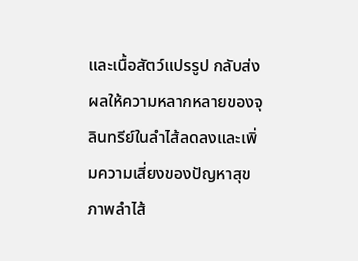และเนื้อสัตว์แปรรูป กลับส่งผลให้ความหลากหลายของจุลินทรีย์ในลำไส้ลดลงและเพิ่มความเสี่ยงของปัญหาสุขภาพลำไส้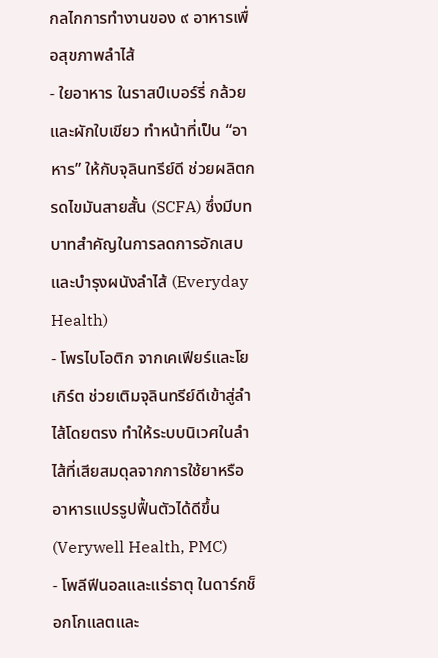กลไกการทำงานของ ๙ อาหารเพื่อสุขภาพลำไส้
- ใยอาหาร ในราสป์เบอร์รี่ กล้วย และผักใบเขียว ทำหน้าที่เป็น “อาหาร” ให้กับจุลินทรีย์ดี ช่วยผลิตกรดไขมันสายสั้น (SCFA) ซึ่งมีบทบาทสำคัญในการลดการอักเสบและบำรุงผนังลำไส้ (Everyday Health)
- โพรไบโอติก จากเคเฟียร์และโยเกิร์ต ช่วยเติมจุลินทรีย์ดีเข้าสู่ลำไส้โดยตรง ทำให้ระบบนิเวศในลำไส้ที่เสียสมดุลจากการใช้ยาหรืออาหารแปรรูปฟื้นตัวได้ดีขึ้น (Verywell Health, PMC)
- โพลีฟีนอลและแร่ธาตุ ในดาร์กช็อกโกแลตและ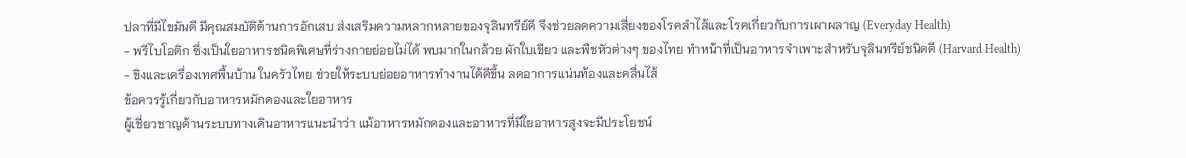ปลาที่มีไขมันดี มีคุณสมบัติต้านการอักเสบ ส่งเสริมความหลากหลายของจุลินทรีย์ดี จึงช่วยลดความเสี่ยงของโรคลำไส้และโรคเกี่ยวกับการเผาผลาญ (Everyday Health)
- พรีไบโอติก ซึ่งเป็นใยอาหารชนิดพิเศษที่ร่างกายย่อยไม่ได้ พบมากในกล้วย ผักใบเขียว และพืชหัวต่างๆ ของไทย ทำหน้าที่เป็นอาหารจำเพาะสำหรับจุลินทรีย์ชนิดดี (Harvard Health)
- ขิงและเครื่องเทศพื้นบ้าน ในครัวไทย ช่วยให้ระบบย่อยอาหารทำงานได้ดีขึ้น ลดอาการแน่นท้องและคลื่นไส้
ข้อควรรู้เกี่ยวกับอาหารหมักดองและใยอาหาร
ผู้เชี่ยวชาญด้านระบบทางเดินอาหารแนะนำว่า แม้อาหารหมักดองและอาหารที่มีใยอาหารสูงจะมีประโยชน์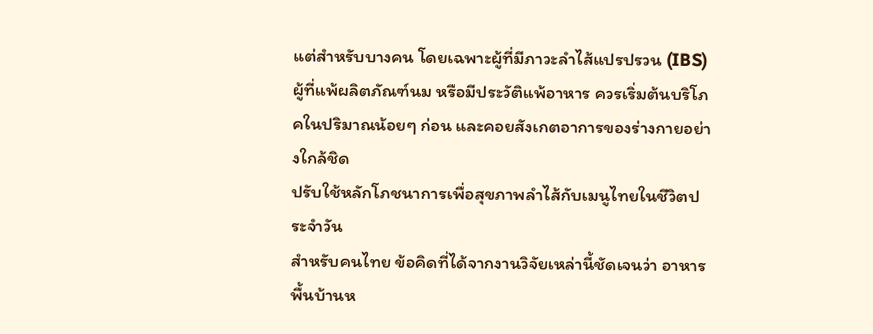แต่สำหรับบางคน โดยเฉพาะผู้ที่มีภาวะลำไส้แปรปรวน (IBS) ผู้ที่แพ้ผลิตภัณฑ์นม หรือมีประวัติแพ้อาหาร ควรเริ่มต้นบริโภคในปริมาณน้อยๆ ก่อน และคอยสังเกตอาการของร่างกายอย่างใกล้ชิด
ปรับใช้หลักโภชนาการเพื่อสุขภาพลำไส้กับเมนูไทยในชีวิตประจำวัน
สำหรับคนไทย ข้อคิดที่ได้จากงานวิจัยเหล่านี้ชัดเจนว่า อาหารพื้นบ้านห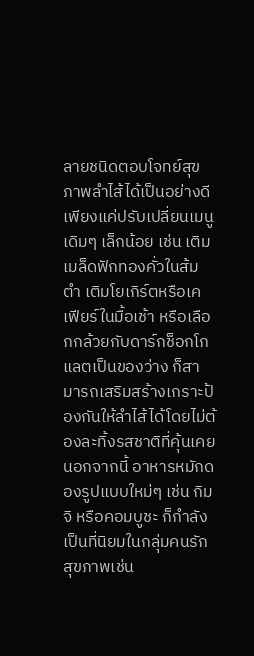ลายชนิดตอบโจทย์สุขภาพลำไส้ได้เป็นอย่างดี เพียงแค่ปรับเปลี่ยนเมนูเดิมๆ เล็กน้อย เช่น เติมเมล็ดฟักทองคั่วในส้มตำ เติมโยเกิร์ตหรือเคเฟียร์ในมื้อเช้า หรือเลือกกล้วยกับดาร์กช็อกโกแลตเป็นของว่าง ก็สามารถเสริมสร้างเกราะป้องกันให้ลำไส้ได้โดยไม่ต้องละทิ้งรสชาติที่คุ้นเคย นอกจากนี้ อาหารหมักดองรูปแบบใหม่ๆ เช่น กิมจิ หรือคอมบูชะ ก็กำลังเป็นที่นิยมในกลุ่มคนรักสุขภาพเช่น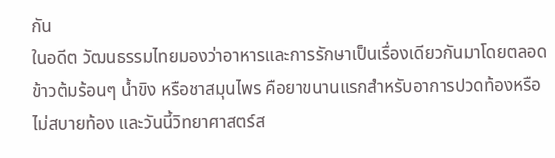กัน
ในอดีต วัฒนธรรมไทยมองว่าอาหารและการรักษาเป็นเรื่องเดียวกันมาโดยตลอด ข้าวต้มร้อนๆ น้ำขิง หรือชาสมุนไพร คือยาขนานแรกสำหรับอาการปวดท้องหรือไม่สบายท้อง และวันนี้วิทยาศาสตร์ส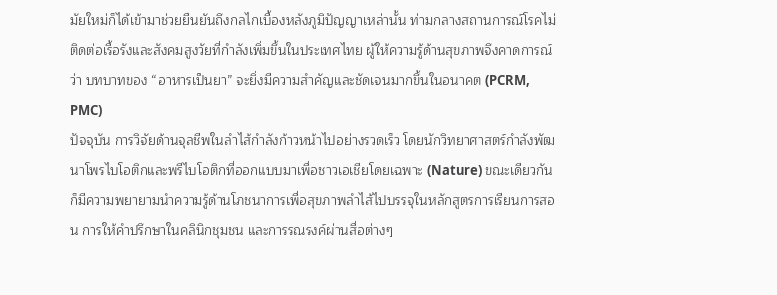มัยใหม่ก็ได้เข้ามาช่วยยืนยันถึงกลไกเบื้องหลังภูมิปัญญาเหล่านั้น ท่ามกลางสถานการณ์โรคไม่ติดต่อเรื้อรังและสังคมสูงวัยที่กำลังเพิ่มขึ้นในประเทศไทย ผู้ให้ความรู้ด้านสุขภาพจึงคาดการณ์ว่า บทบาทของ “อาหารเป็นยา” จะยิ่งมีความสำคัญและชัดเจนมากขึ้นในอนาคต (PCRM, PMC)
ปัจจุบัน การวิจัยด้านจุลชีพในลำไส้กำลังก้าวหน้าไปอย่างรวดเร็ว โดยนักวิทยาศาสตร์กำลังพัฒนาโพรไบโอติกและพรีไบโอติกที่ออกแบบมาเพื่อชาวเอเชียโดยเฉพาะ (Nature) ขณะเดียวกัน ก็มีความพยายามนำความรู้ด้านโภชนาการเพื่อสุขภาพลำไส้ไปบรรจุในหลักสูตรการเรียนการสอน การให้คำปรึกษาในคลินิกชุมชน และการรณรงค์ผ่านสื่อต่างๆ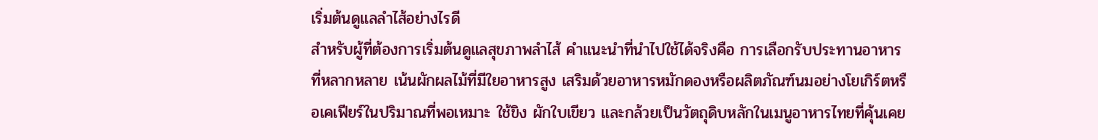เริ่มต้นดูแลลำไส้อย่างไรดี
สำหรับผู้ที่ต้องการเริ่มต้นดูแลสุขภาพลำไส้ คำแนะนำที่นำไปใช้ได้จริงคือ การเลือกรับประทานอาหารที่หลากหลาย เน้นผักผลไม้ที่มีใยอาหารสูง เสริมด้วยอาหารหมักดองหรือผลิตภัณฑ์นมอย่างโยเกิร์ตหรือเคเฟียร์ในปริมาณที่พอเหมาะ ใช้ขิง ผักใบเขียว และกล้วยเป็นวัตถุดิบหลักในเมนูอาหารไทยที่คุ้นเคย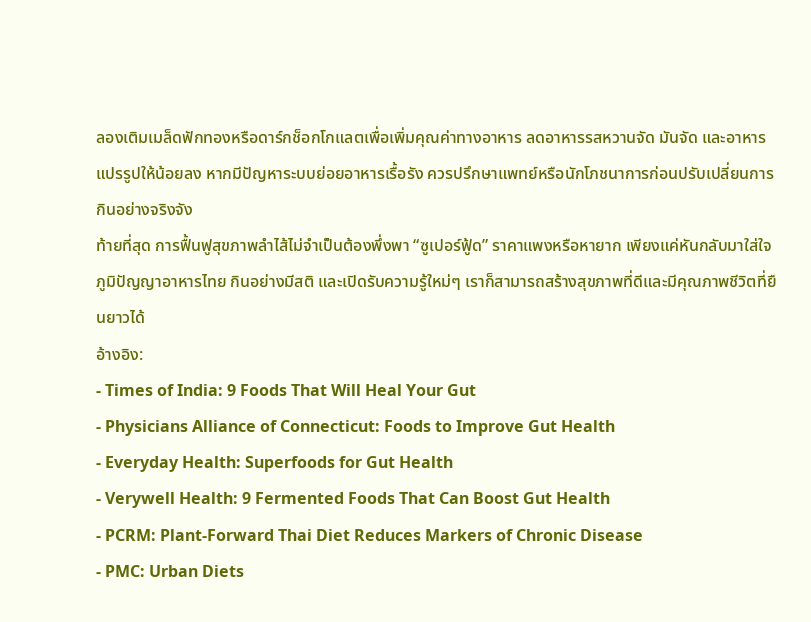ลองเติมเมล็ดฟักทองหรือดาร์กช็อกโกแลตเพื่อเพิ่มคุณค่าทางอาหาร ลดอาหารรสหวานจัด มันจัด และอาหารแปรรูปให้น้อยลง หากมีปัญหาระบบย่อยอาหารเรื้อรัง ควรปรึกษาแพทย์หรือนักโภชนาการก่อนปรับเปลี่ยนการกินอย่างจริงจัง
ท้ายที่สุด การฟื้นฟูสุขภาพลำไส้ไม่จำเป็นต้องพึ่งพา “ซูเปอร์ฟู้ด” ราคาแพงหรือหายาก เพียงแค่หันกลับมาใส่ใจภูมิปัญญาอาหารไทย กินอย่างมีสติ และเปิดรับความรู้ใหม่ๆ เราก็สามารถสร้างสุขภาพที่ดีและมีคุณภาพชีวิตที่ยืนยาวได้
อ้างอิง:
- Times of India: 9 Foods That Will Heal Your Gut
- Physicians Alliance of Connecticut: Foods to Improve Gut Health
- Everyday Health: Superfoods for Gut Health
- Verywell Health: 9 Fermented Foods That Can Boost Gut Health
- PCRM: Plant-Forward Thai Diet Reduces Markers of Chronic Disease
- PMC: Urban Diets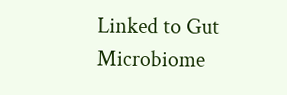Linked to Gut Microbiome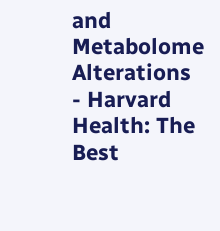and Metabolome Alterations
- Harvard Health: The Best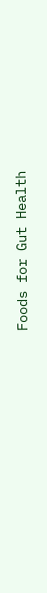Foods for Gut Health